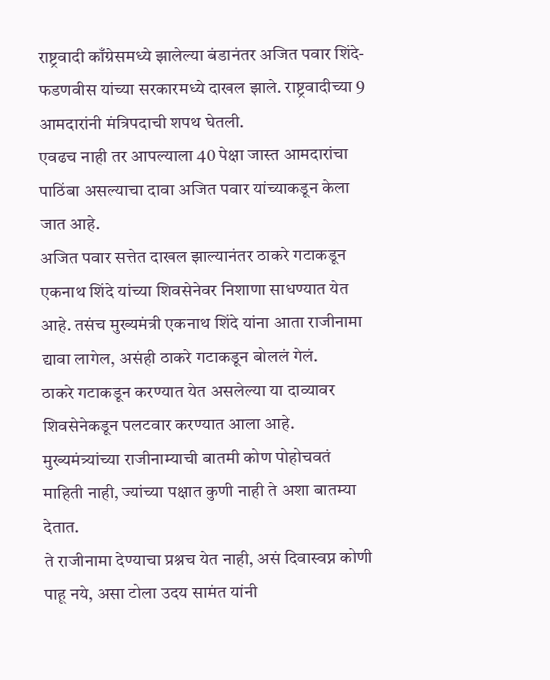राष्ट्रवादी काँग्रेसमध्ये झालेल्या बंडानंतर अजित पवार शिंदे-फडणवीस यांच्या सरकारमध्ये दाखल झाले. राष्ट्रवादीच्या 9 आमदारांनी मंत्रिपदाची शपथ घेतली.
एवढच नाही तर आपल्याला 40 पेक्षा जास्त आमदारांचा पाठिंबा असल्याचा दावा अजित पवार यांच्याकडून केला जात आहे.
अजित पवार सत्तेत दाखल झाल्यानंतर ठाकरे गटाकडून एकनाथ शिंदे यांच्या शिवसेनेवर निशाणा साधण्यात येत आहे. तसंच मुख्यमंत्री एकनाथ शिंदे यांना आता राजीनामा द्यावा लागेल, असंही ठाकरे गटाकडून बोललं गेलं.
ठाकरे गटाकडून करण्यात येत असलेल्या या दाव्यावर शिवसेनेकडून पलटवार करण्यात आला आहे. मुख्यमंत्र्यांच्या राजीनाम्याची बातमी कोण पोहोचवतं माहिती नाही, ज्यांच्या पक्षात कुणी नाही ते अशा बातम्या देतात.
ते राजीनामा देण्याचा प्रश्नच येत नाही, असं दिवास्वप्न कोणी पाहू नये, असा टोला उदय सामंत यांनी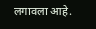लगावला आहे.